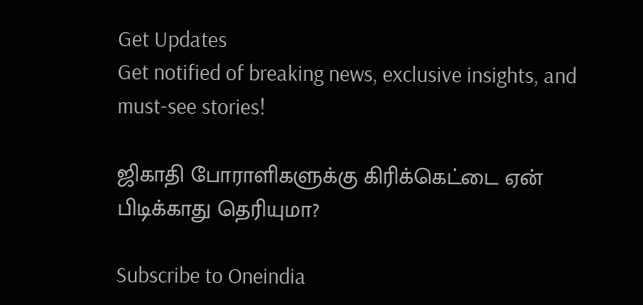Get Updates
Get notified of breaking news, exclusive insights, and must-see stories!

ஜிகாதி போராளிகளுக்கு கிரிக்கெட்டை ஏன் பிடிக்காது தெரியுமா?

Subscribe to Oneindia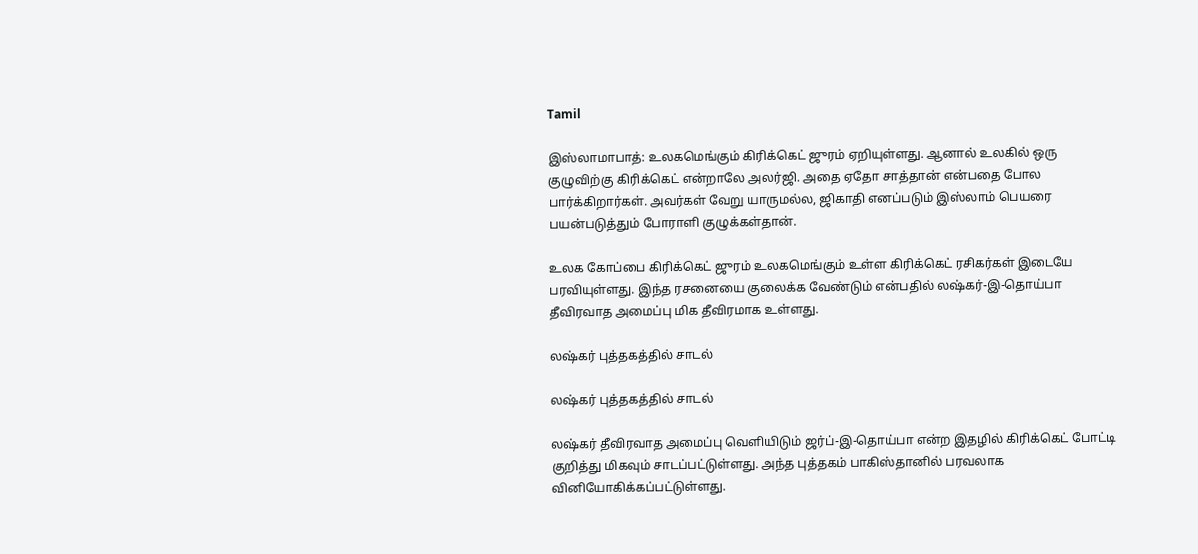Tamil

இஸ்லாமாபாத்: உலகமெங்கும் கிரிக்கெட் ஜுரம் ஏறியுள்ளது. ஆனால் உலகில் ஒரு குழுவிற்கு கிரிக்கெட் என்றாலே அலர்ஜி. அதை ஏதோ சாத்தான் என்பதை போல பார்க்கிறார்கள். அவர்கள் வேறு யாருமல்ல, ஜிகாதி எனப்படும் இஸ்லாம் பெயரை பயன்படுத்தும் போராளி குழுக்கள்தான்.

உலக கோப்பை கிரிக்கெட் ஜுரம் உலகமெங்கும் உள்ள கிரிக்கெட் ரசிகர்கள் இடையே பரவியுள்ளது. இந்த ரசனையை குலைக்க வேண்டும் என்பதில் லஷ்கர்-இ-தொய்பா தீவிரவாத அமைப்பு மிக தீவிரமாக உள்ளது.

லஷ்கர் புத்தகத்தில் சாடல்

லஷ்கர் புத்தகத்தில் சாடல்

லஷ்கர் தீவிரவாத அமைப்பு வெளியிடும் ஜர்ப்-இ-தொய்பா என்ற இதழில் கிரிக்கெட் போட்டி குறித்து மிகவும் சாடப்பட்டுள்ளது. அந்த புத்தகம் பாகிஸ்தானில் பரவலாக வினியோகிக்கப்பட்டுள்ளது.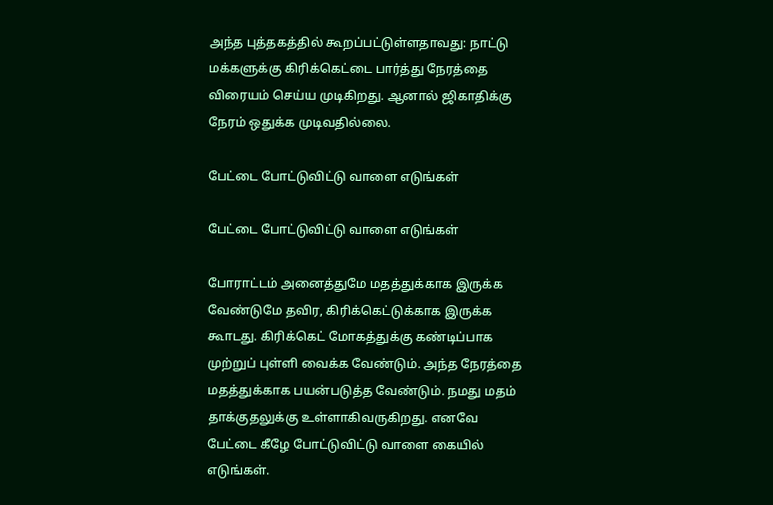அந்த புத்தகத்தில் கூறப்பட்டுள்ளதாவது: நாட்டு மக்களுக்கு கிரிக்கெட்டை பார்த்து நேரத்தை விரையம் செய்ய முடிகிறது. ஆனால் ஜிகாதிக்கு நேரம் ஒதுக்க முடிவதில்லை.

பேட்டை போட்டுவிட்டு வாளை எடுங்கள்

பேட்டை போட்டுவிட்டு வாளை எடுங்கள்

போராட்டம் அனைத்துமே மதத்துக்காக இருக்க வேண்டுமே தவிர, கிரிக்கெட்டுக்காக இருக்க கூாடது. கிரிக்கெட் மோகத்துக்கு கண்டிப்பாக முற்றுப் புள்ளி வைக்க வேண்டும். அந்த நேரத்தை மதத்துக்காக பயன்படுத்த வேண்டும். நமது மதம் தாக்குதலுக்கு உள்ளாகிவருகிறது. எனவே பேட்டை கீழே போட்டுவிட்டு வாளை கையில் எடுங்கள்.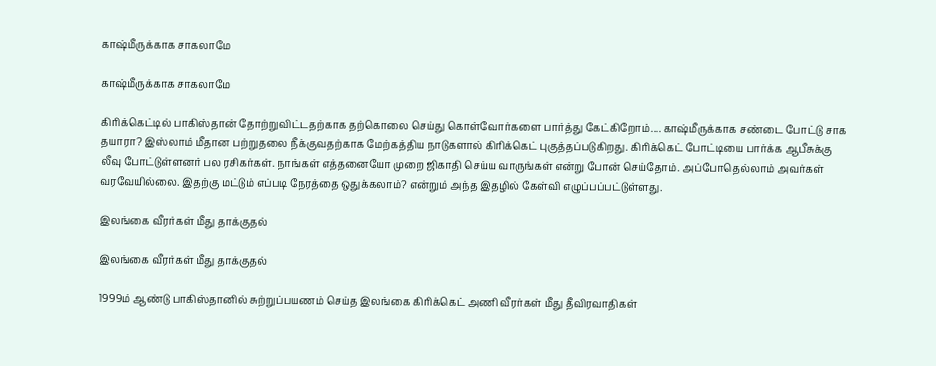காஷ்மீருக்காக சாகலாமே

காஷ்மீருக்காக சாகலாமே

கிரிக்கெட்டில் பாகிஸ்தான் தோற்றுவிட்டதற்காக தற்கொலை செய்து கொள்வோர்களை பார்த்து கேட்கிறோம்.... காஷ்மீருக்காக சண்டை போட்டு சாக தயாரா? இஸ்லாம் மீதான பற்றுதலை நீக்குவதற்காக மேற்கத்திய நாடுகளால் கிரிக்கெட் புகுத்தப்படுகிறது. கிரிக்கெட் போட்டியை பார்க்க ஆபீசுக்கு லீவு போட்டுள்ளனர் பல ரசிகர்கள். நாங்கள் எத்தனையோ முறை ஜிகாதி செய்ய வாருங்கள் என்று போன் செய்தோம். அப்போதெல்லாம் அவர்கள் வரவேயில்லை. இதற்கு மட்டும் எப்படி நேரத்தை ஒதுக்கலாம்? என்றும் அந்த இதழில் கேள்வி எழுப்பப்பட்டுள்ளது.

இலங்கை வீரர்கள் மீது தாக்குதல்

இலங்கை வீரர்கள் மீது தாக்குதல்

1999ம் ஆண்டு பாகிஸ்தானில் சுற்றுப்பயணம் செய்த இலங்கை கிரிக்கெட் அணி வீரர்கள் மீது தீவிரவாதிகள்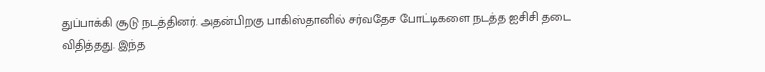துப்பாக்கி சூடு நடத்தினர். அதன்பிறகு பாகிஸ்தானில் சர்வதேச போட்டிகளை நடத்த ஐசிசி தடை விதித்தது. இந்த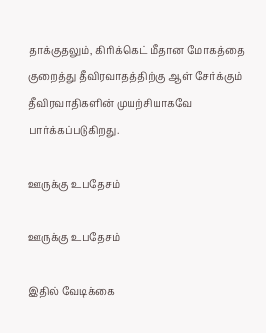தாக்குதலும், கிரிக்கெட் மீதான மோகத்தை குறைத்து தீவிரவாதத்திற்கு ஆள் சேர்க்கும் தீவிரவாதிகளின் முயற்சியாகவே பார்க்கப்படுகிறது.

ஊருக்கு உபதேசம்

ஊருக்கு உபதேசம்

இதில் வேடிக்கை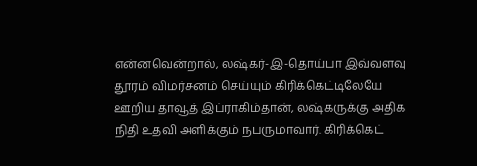என்னவென்றால், லஷ்கர்-இ-தொய்பா இவ்வளவு தூரம் விமர்சனம் செய்யும் கிரிக்கெட்டிலேயே ஊறிய தாவூத் இப்ராகிம்தான், லஷ்கருக்கு அதிக நிதி உதவி அளிக்கும் நபருமாவார். கிரிக்கெட்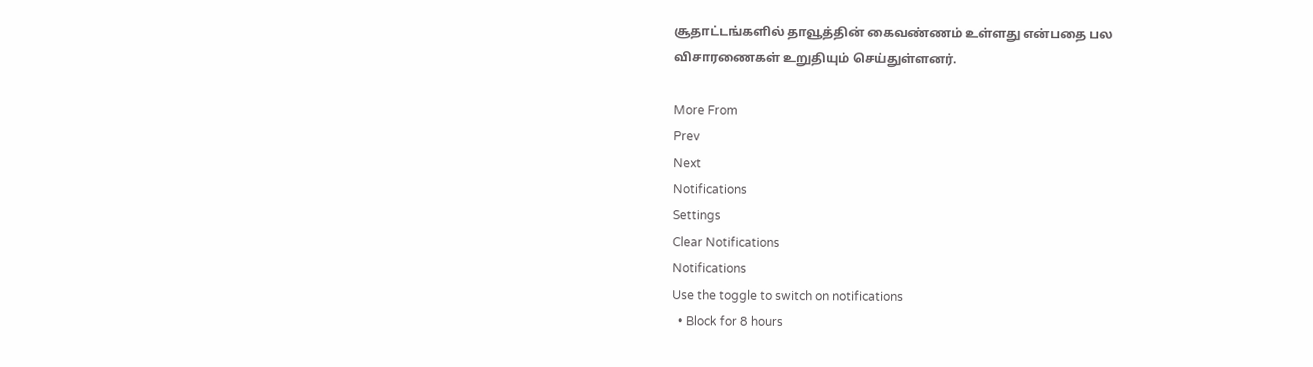சூதாட்டங்களில் தாவூத்தின் கைவண்ணம் உள்ளது என்பதை பல விசாரணைகள் உறுதியும் செய்துள்ளனர்.

More From
Prev
Next
Notifications
Settings
Clear Notifications
Notifications
Use the toggle to switch on notifications
  • Block for 8 hours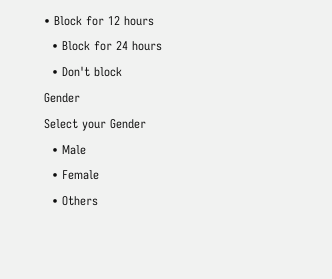• Block for 12 hours
  • Block for 24 hours
  • Don't block
Gender
Select your Gender
  • Male
  • Female
  • Others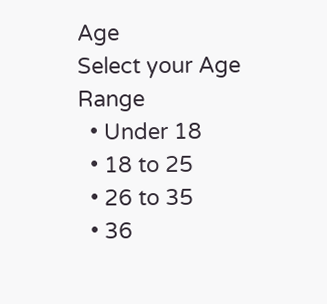Age
Select your Age Range
  • Under 18
  • 18 to 25
  • 26 to 35
  • 36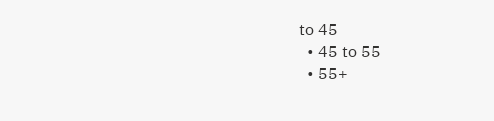to 45
  • 45 to 55
  • 55+